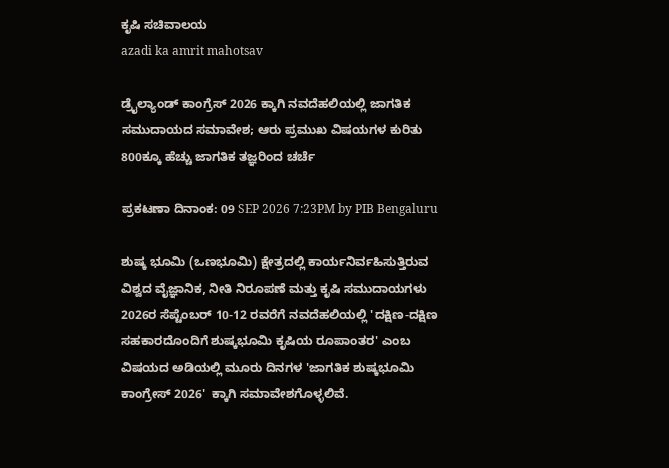ಕೃಷಿ ಸಚಿವಾಲಯ
azadi ka amrit mahotsav

ಡ್ರೈಲ್ಯಾಂಡ್ ಕಾಂಗ್ರೆಸ್ 2026 ಕ್ಕಾಗಿ ನವದೆಹಲಿಯಲ್ಲಿ ಜಾಗತಿಕ ಸಮುದಾಯದ ಸಮಾವೇಶ; ಆರು ಪ್ರಮುಖ ವಿಷಯಗಳ ಕುರಿತು 800ಕ್ಕೂ ಹೆಚ್ಚು ಜಾಗತಿಕ ತಜ್ಞರಿಂದ ಚರ್ಚೆ

ಪ್ರಕಟಣಾ ದಿನಾಂಕ: 09 SEP 2026 7:23PM by PIB Bengaluru

ಶುಷ್ಕ ಭೂಮಿ (ಒಣಭೂಮಿ) ಕ್ಷೇತ್ರದಲ್ಲಿ ಕಾರ್ಯನಿರ್ವಹಿಸುತ್ತಿರುವ ವಿಶ್ವದ ವೈಜ್ಞಾನಿಕ, ನೀತಿ ನಿರೂಪಣೆ ಮತ್ತು ಕೃಷಿ ಸಮುದಾಯಗಳು 2026ರ ಸೆಪ್ಟೆಂಬರ್ 10-12 ರವರೆಗೆ ನವದೆಹಲಿಯಲ್ಲಿ 'ದಕ್ಷಿಣ-ದಕ್ಷಿಣ ಸಹಕಾರದೊಂದಿಗೆ ಶುಷ್ಕಭೂಮಿ ಕೃಷಿಯ ರೂಪಾಂತರ' ಎಂಬ ವಿಷಯದ ಅಡಿಯಲ್ಲಿ ಮೂರು ದಿನಗಳ 'ಜಾಗತಿಕ ಶುಷ್ಕಭೂಮಿ ಕಾಂಗ್ರೇಸ್ 2026'  ಕ್ಕಾಗಿ ಸಮಾವೇಶಗೊಳ್ಳಲಿವೆ.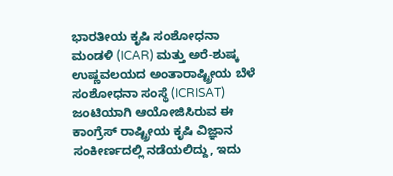ಭಾರತೀಯ ಕೃಷಿ ಸಂಶೋಧನಾ ಮಂಡಳಿ (ICAR) ಮತ್ತು ಅರೆ-ಶುಷ್ಕ ಉಷ್ಣವಲಯದ ಅಂತಾರಾಷ್ಟ್ರೀಯ ಬೆಳೆ ಸಂಶೋಧನಾ ಸಂಸ್ಥೆ (ICRISAT) ಜಂಟಿಯಾಗಿ ಆಯೋಜಿಸಿರುವ ಈ ಕಾಂಗ್ರೆಸ್ ರಾಷ್ಟ್ರೀಯ ಕೃಷಿ ವಿಜ್ಞಾನ ಸಂಕೀರ್ಣದಲ್ಲಿ ನಡೆಯಲಿದ್ದು, ಇದು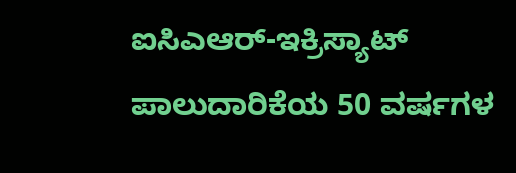ಐಸಿಎಆರ್-ಇಕ್ರಿಸ್ಯಾಟ್ ಪಾಲುದಾರಿಕೆಯ 50 ವರ್ಷಗಳ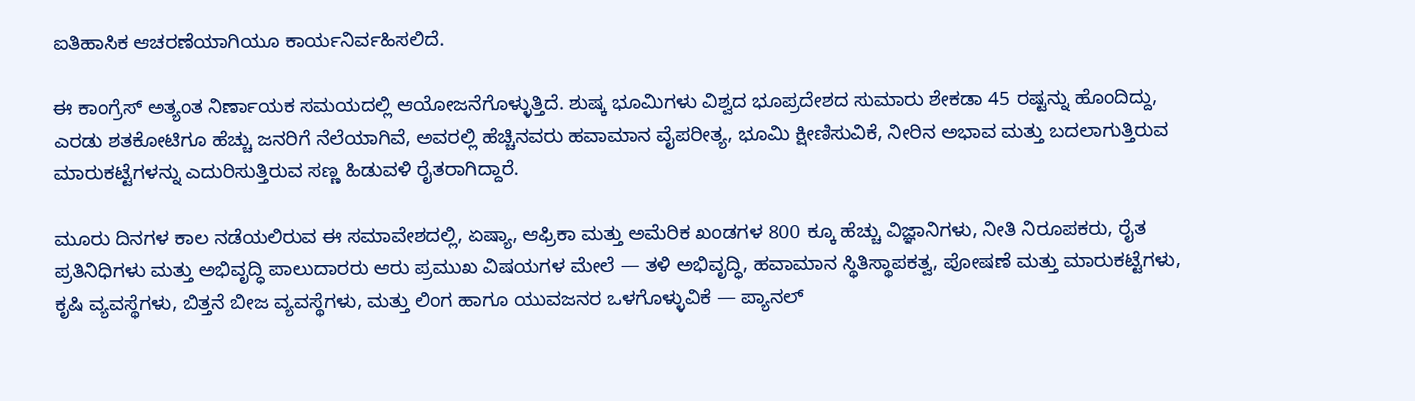ಐತಿಹಾಸಿಕ ಆಚರಣೆಯಾಗಿಯೂ ಕಾರ್ಯನಿರ್ವಹಿಸಲಿದೆ.

ಈ ಕಾಂಗ್ರೆಸ್ ಅತ್ಯಂತ ನಿರ್ಣಾಯಕ ಸಮಯದಲ್ಲಿ ಆಯೋಜನೆಗೊಳ್ಳುತ್ತಿದೆ. ಶುಷ್ಕ ಭೂಮಿಗಳು ವಿಶ್ವದ ಭೂಪ್ರದೇಶದ ಸುಮಾರು ಶೇಕಡಾ 45 ರಷ್ಟನ್ನು ಹೊಂದಿದ್ದು, ಎರಡು ಶತಕೋಟಿಗೂ ಹೆಚ್ಚು ಜನರಿಗೆ ನೆಲೆಯಾಗಿವೆ, ಅವರಲ್ಲಿ ಹೆಚ್ಚಿನವರು ಹವಾಮಾನ ವೈಪರೀತ್ಯ, ಭೂಮಿ ಕ್ಷೀಣಿಸುವಿಕೆ, ನೀರಿನ ಅಭಾವ ಮತ್ತು ಬದಲಾಗುತ್ತಿರುವ ಮಾರುಕಟ್ಟೆಗಳನ್ನು ಎದುರಿಸುತ್ತಿರುವ ಸಣ್ಣ ಹಿಡುವಳಿ ರೈತರಾಗಿದ್ದಾರೆ.

ಮೂರು ದಿನಗಳ ಕಾಲ ನಡೆಯಲಿರುವ ಈ ಸಮಾವೇಶದಲ್ಲಿ, ಏಷ್ಯಾ, ಆಫ್ರಿಕಾ ಮತ್ತು ಅಮೆರಿಕ ಖಂಡಗಳ 800 ಕ್ಕೂ ಹೆಚ್ಚು ವಿಜ್ಞಾನಿಗಳು, ನೀತಿ ನಿರೂಪಕರು, ರೈತ ಪ್ರತಿನಿಧಿಗಳು ಮತ್ತು ಅಭಿವೃದ್ಧಿ ಪಾಲುದಾರರು ಆರು ಪ್ರಮುಖ ವಿಷಯಗಳ ಮೇಲೆ — ತಳಿ ಅಭಿವೃದ್ಧಿ, ಹವಾಮಾನ ಸ್ಥಿತಿಸ್ಥಾಪಕತ್ವ, ಪೋಷಣೆ ಮತ್ತು ಮಾರುಕಟ್ಟೆಗಳು, ಕೃಷಿ ವ್ಯವಸ್ಥೆಗಳು, ಬಿತ್ತನೆ ಬೀಜ ವ್ಯವಸ್ಥೆಗಳು, ಮತ್ತು ಲಿಂಗ ಹಾಗೂ ಯುವಜನರ ಒಳಗೊಳ್ಳುವಿಕೆ — ಪ್ಯಾನಲ್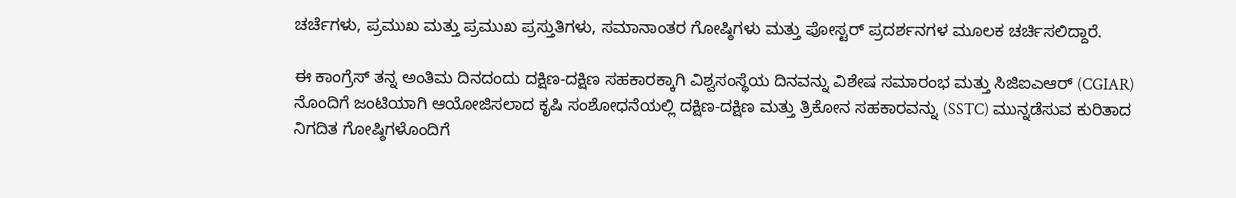ಚರ್ಚೆಗಳು, ಪ್ರಮುಖ ಮತ್ತು ಪ್ರಮುಖ ಪ್ರಸ್ತುತಿಗಳು, ಸಮಾನಾಂತರ ಗೋಷ್ಠಿಗಳು ಮತ್ತು ಪೋಸ್ಟರ್ ಪ್ರದರ್ಶನಗಳ ಮೂಲಕ ಚರ್ಚಿಸಲಿದ್ದಾರೆ.

ಈ ಕಾಂಗ್ರೆಸ್ ತನ್ನ ಅಂತಿಮ ದಿನದಂದು ದಕ್ಷಿಣ-ದಕ್ಷಿಣ ಸಹಕಾರಕ್ಕಾಗಿ ವಿಶ್ವಸಂಸ್ಥೆಯ ದಿನವನ್ನು ವಿಶೇಷ ಸಮಾರಂಭ ಮತ್ತು ಸಿಜಿಐಎಆರ್ (CGIAR) ನೊಂದಿಗೆ ಜಂಟಿಯಾಗಿ ಆಯೋಜಿಸಲಾದ ಕೃಷಿ ಸಂಶೋಧನೆಯಲ್ಲಿ ದಕ್ಷಿಣ-ದಕ್ಷಿಣ ಮತ್ತು ತ್ರಿಕೋನ ಸಹಕಾರವನ್ನು (SSTC) ಮುನ್ನಡೆಸುವ ಕುರಿತಾದ ನಿಗದಿತ ಗೋಷ್ಠಿಗಳೊಂದಿಗೆ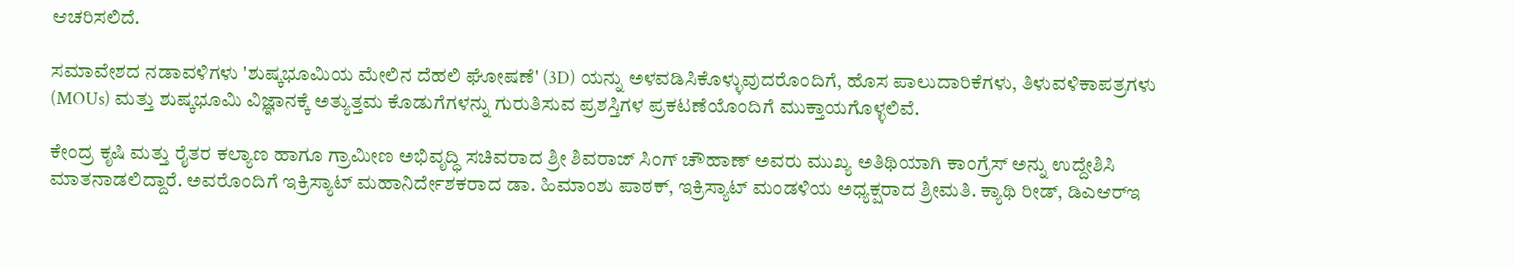ಆಚರಿಸಲಿದೆ.

ಸಮಾವೇಶದ ನಡಾವಳಿಗಳು 'ಶುಷ್ಕಭೂಮಿಯ ಮೇಲಿನ ದೆಹಲಿ ಘೋಷಣೆ' (3D) ಯನ್ನು ಅಳವಡಿಸಿಕೊಳ್ಳುವುದರೊಂದಿಗೆ, ಹೊಸ ಪಾಲುದಾರಿಕೆಗಳು, ತಿಳುವಳಿಕಾಪತ್ರಗಳು (MOUs) ಮತ್ತು ಶುಷ್ಕಭೂಮಿ ವಿಜ್ಞಾನಕ್ಕೆ ಅತ್ಯುತ್ತಮ ಕೊಡುಗೆಗಳನ್ನು ಗುರುತಿಸುವ ಪ್ರಶಸ್ತಿಗಳ ಪ್ರಕಟಣೆಯೊಂದಿಗೆ ಮುಕ್ತಾಯಗೊಳ್ಳಲಿವೆ.

ಕೇಂದ್ರ ಕೃಷಿ ಮತ್ತು ರೈತರ ಕಲ್ಯಾಣ ಹಾಗೂ ಗ್ರಾಮೀಣ ಅಭಿವೃದ್ಧಿ ಸಚಿವರಾದ ಶ್ರೀ ಶಿವರಾಜ್ ಸಿಂಗ್ ಚೌಹಾಣ್ ಅವರು ಮುಖ್ಯ ಅತಿಥಿಯಾಗಿ ಕಾಂಗ್ರೆಸ್ ಅನ್ನು ಉದ್ದೇಶಿಸಿ ಮಾತನಾಡಲಿದ್ದಾರೆ. ಅವರೊಂದಿಗೆ ಇಕ್ರಿಸ್ಯಾಟ್ ಮಹಾನಿರ್ದೇಶಕರಾದ ಡಾ. ಹಿಮಾಂಶು ಪಾಠಕ್, ಇಕ್ರಿಸ್ಯಾಟ್ ಮಂಡಳಿಯ ಅಧ್ಯಕ್ಷರಾದ ಶ್ರೀಮತಿ. ಕ್ಯಾಥಿ ರೀಡ್, ಡಿಎಆರ್‌ಇ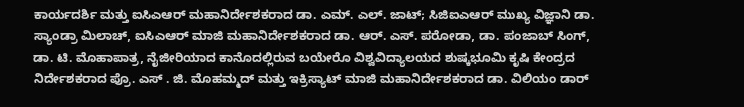ಕಾರ್ಯದರ್ಶಿ ಮತ್ತು ಐಸಿಎಆರ್ ಮಹಾನಿರ್ದೇಶಕರಾದ ಡಾ. ಎಮ್. ಎಲ್. ಜಾಟ್; ಸಿಜಿಐಎಆರ್ ಮುಖ್ಯ ವಿಜ್ಞಾನಿ ಡಾ. ಸ್ಯಾಂಡ್ರಾ ಮಿಲಾಚ್, ಐಸಿಎಆರ್ ಮಾಜಿ ಮಹಾನಿರ್ದೇಶಕರಾದ ಡಾ. ಆರ್. ಎಸ್. ಪರೋಡಾ, ಡಾ. ಪಂಜಾಬ್ ಸಿಂಗ್, ಡಾ. ಟಿ. ಮೊಹಾಪಾತ್ರ, ನೈಜೀರಿಯಾದ ಕಾನೊದಲ್ಲಿರುವ ಬಯೇರೊ ವಿಶ್ವವಿದ್ಯಾಲಯದ ಶುಷ್ಕಭೂಮಿ ಕೃಷಿ ಕೇಂದ್ರದ ನಿರ್ದೇಶಕರಾದ ಪ್ರೊ. ಎಸ್‌ . ಜಿ. ಮೊಹಮ್ಮದ್ ಮತ್ತು ಇಕ್ರಿಸ್ಯಾಟ್ ಮಾಜಿ ಮಹಾನಿರ್ದೇಶಕರಾದ ಡಾ. ವಿಲಿಯಂ ಡಾರ್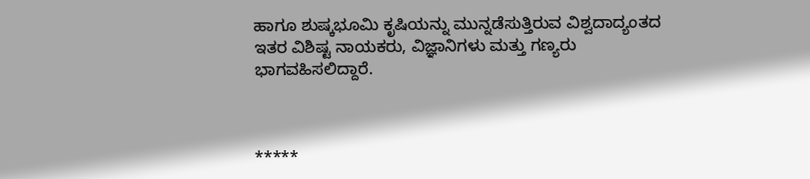ಹಾಗೂ ಶುಷ್ಕಭೂಮಿ ಕೃಷಿಯನ್ನು ಮುನ್ನಡೆಸುತ್ತಿರುವ ವಿಶ್ವದಾದ್ಯಂತದ ಇತರ ವಿಶಿಷ್ಟ ನಾಯಕರು, ವಿಜ್ಞಾನಿಗಳು ಮತ್ತು ಗಣ್ಯರು ಭಾಗವಹಿಸಲಿದ್ದಾರೆ.



*****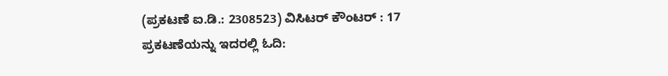(ಪ್ರಕಟಣೆ ಐ.ಡಿ.: 2308523) ವಿಸಿಟರ್ ಕೌಂಟರ್ : 17
ಪ್ರಕಟಣೆಯನ್ನು ಇದರಲ್ಲಿ ಓದಿ: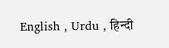English , Urdu , हिन्दी